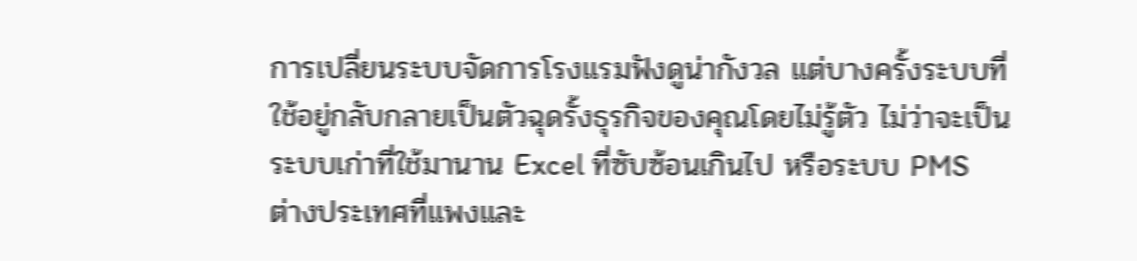การเปลี่ยนระบบจัดการโรงแรมฟังดูน่ากังวล แต่บางครั้งระบบที่ใช้อยู่กลับกลายเป็นตัวฉุดรั้งธุรกิจของคุณโดยไม่รู้ตัว ไม่ว่าจะเป็นระบบเก่าที่ใช้มานาน Excel ที่ซับซ้อนเกินไป หรือระบบ PMS ต่างประเทศที่แพงและ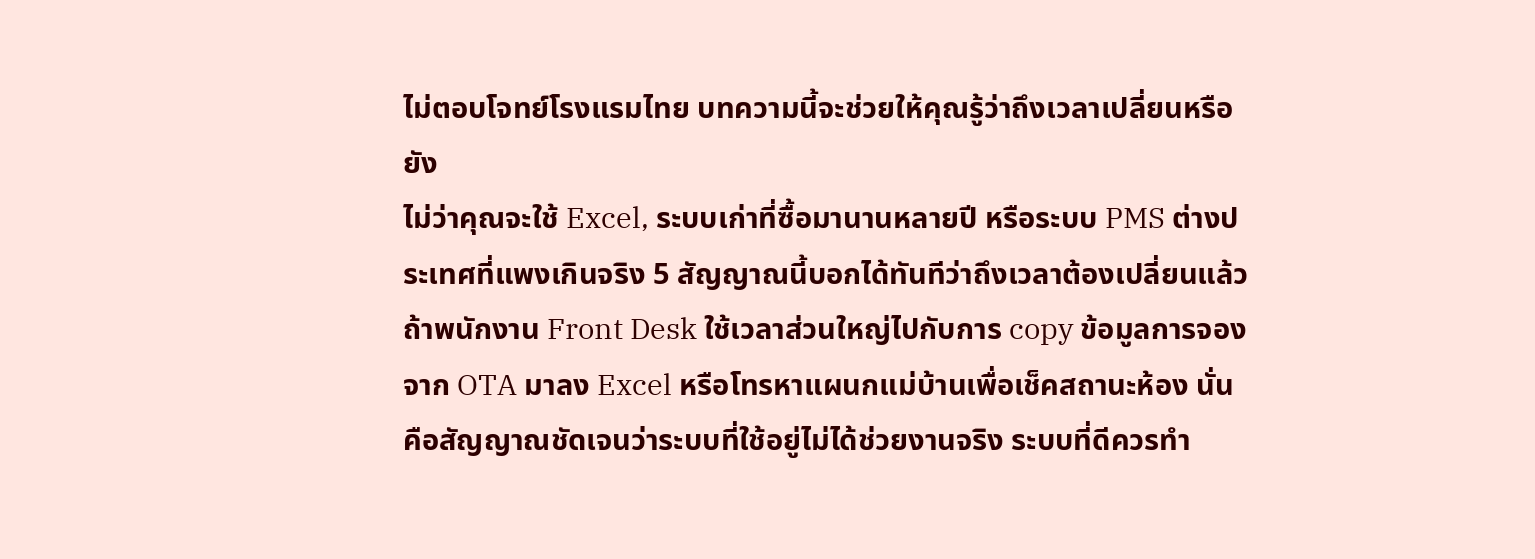ไม่ตอบโจทย์โรงแรมไทย บทความนี้จะช่วยให้คุณรู้ว่าถึงเวลาเปลี่ยนหรือยัง
ไม่ว่าคุณจะใช้ Excel, ระบบเก่าที่ซื้อมานานหลายปี หรือระบบ PMS ต่างประเทศที่แพงเกินจริง 5 สัญญาณนี้บอกได้ทันทีว่าถึงเวลาต้องเปลี่ยนแล้ว
ถ้าพนักงาน Front Desk ใช้เวลาส่วนใหญ่ไปกับการ copy ข้อมูลการจองจาก OTA มาลง Excel หรือโทรหาแผนกแม่บ้านเพื่อเช็คสถานะห้อง นั่นคือสัญญาณชัดเจนว่าระบบที่ใช้อยู่ไม่ได้ช่วยงานจริง ระบบที่ดีควรทำ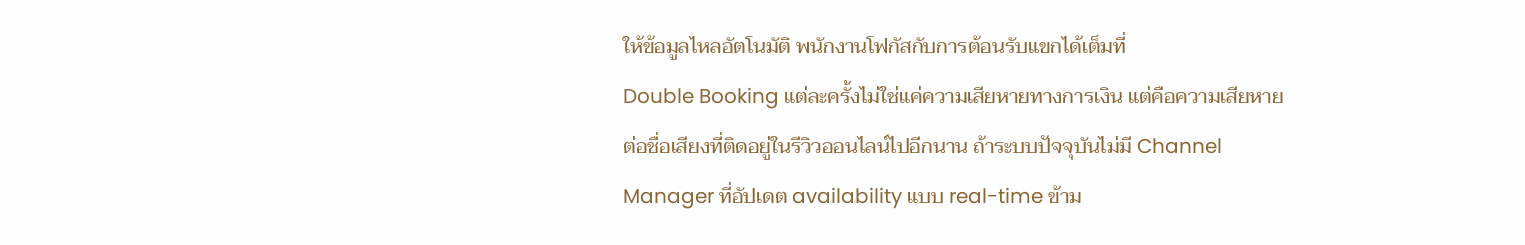ให้ข้อมูลไหลอัตโนมัติ พนักงานโฟกัสกับการต้อนรับแขกได้เต็มที่
Double Booking แต่ละครั้งไม่ใช่แค่ความเสียหายทางการเงิน แต่คือความเสียหายต่อชื่อเสียงที่ติดอยู่ในรีวิวออนไลน์ไปอีกนาน ถ้าระบบปัจจุบันไม่มี Channel Manager ที่อัปเดต availability แบบ real-time ข้าม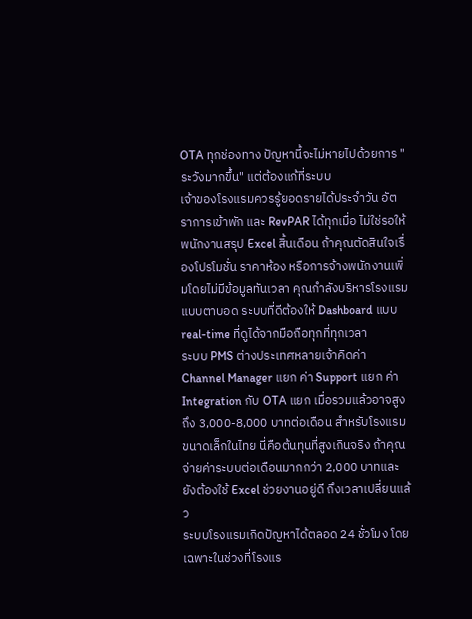OTA ทุกช่องทาง ปัญหานี้จะไม่หายไปด้วยการ "ระวังมากขึ้น" แต่ต้องแก้ที่ระบบ
เจ้าของโรงแรมควรรู้ยอดรายได้ประจำวัน อัตราการเข้าพัก และ RevPAR ได้ทุกเมื่อ ไม่ใช่รอให้พนักงานสรุป Excel สิ้นเดือน ถ้าคุณตัดสินใจเรื่องโปรโมชั่น ราคาห้อง หรือการจ้างพนักงานเพิ่มโดยไม่มีข้อมูลทันเวลา คุณกำลังบริหารโรงแรมแบบตาบอด ระบบที่ดีต้องให้ Dashboard แบบ real-time ที่ดูได้จากมือถือทุกที่ทุกเวลา
ระบบ PMS ต่างประเทศหลายเจ้าคิดค่า Channel Manager แยก ค่า Support แยก ค่า Integration กับ OTA แยก เมื่อรวมแล้วอาจสูงถึง 3,000-8,000 บาทต่อเดือน สำหรับโรงแรมขนาดเล็กในไทย นี่คือต้นทุนที่สูงเกินจริง ถ้าคุณจ่ายค่าระบบต่อเดือนมากกว่า 2,000 บาทและยังต้องใช้ Excel ช่วยงานอยู่ดี ถึงเวลาเปลี่ยนแล้ว
ระบบโรงแรมเกิดปัญหาได้ตลอด 24 ชั่วโมง โดยเฉพาะในช่วงที่โรงแร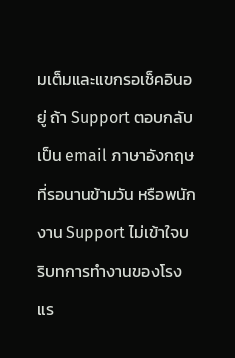มเต็มและแขกรอเช็คอินอยู่ ถ้า Support ตอบกลับเป็น email ภาษาอังกฤษที่รอนานข้ามวัน หรือพนักงาน Support ไม่เข้าใจบริบทการทำงานของโรงแร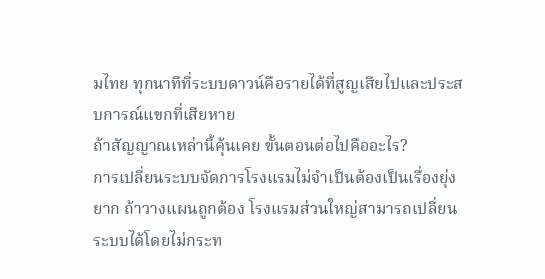มไทย ทุกนาทีที่ระบบดาวน์คือรายได้ที่สูญเสียไปและประสบการณ์แขกที่เสียหาย
ถ้าสัญญาณเหล่านี้คุ้นเคย ขั้นตอนต่อไปคืออะไร?
การเปลี่ยนระบบจัดการโรงแรมไม่จำเป็นต้องเป็นเรื่องยุ่งยาก ถ้าวางแผนถูกต้อง โรงแรมส่วนใหญ่สามารถเปลี่ยนระบบได้โดยไม่กระท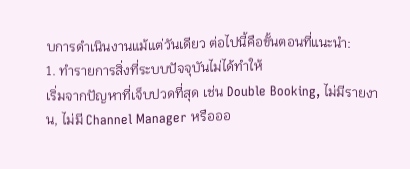บการดำเนินงานแม้แต่วันเดียว ต่อไปนี้คือขั้นตอนที่แนะนำ:
1. ทำรายการสิ่งที่ระบบปัจจุบันไม่ได้ทำให้
เริ่มจากปัญหาที่เจ็บปวดที่สุด เช่น Double Booking, ไม่มีรายงาน, ไม่มี Channel Manager หรือออ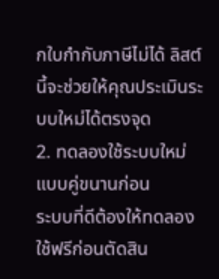กใบกำกับภาษีไม่ได้ ลิสต์นี้จะช่วยให้คุณประเมินระบบใหม่ได้ตรงจุด
2. ทดลองใช้ระบบใหม่แบบคู่ขนานก่อน
ระบบที่ดีต้องให้ทดลองใช้ฟรีก่อนตัดสิน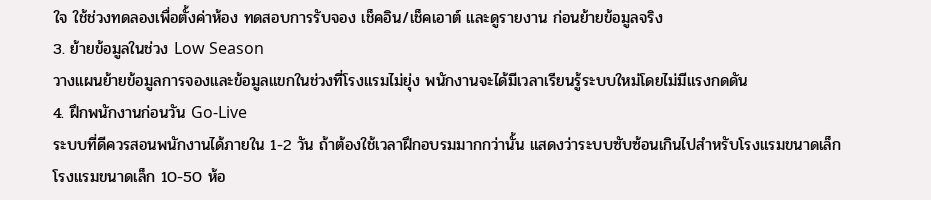ใจ ใช้ช่วงทดลองเพื่อตั้งค่าห้อง ทดสอบการรับจอง เช็คอิน/เช็คเอาต์ และดูรายงาน ก่อนย้ายข้อมูลจริง
3. ย้ายข้อมูลในช่วง Low Season
วางแผนย้ายข้อมูลการจองและข้อมูลแขกในช่วงที่โรงแรมไม่ยุ่ง พนักงานจะได้มีเวลาเรียนรู้ระบบใหม่โดยไม่มีแรงกดดัน
4. ฝึกพนักงานก่อนวัน Go-Live
ระบบที่ดีควรสอนพนักงานได้ภายใน 1-2 วัน ถ้าต้องใช้เวลาฝึกอบรมมากกว่านั้น แสดงว่าระบบซับซ้อนเกินไปสำหรับโรงแรมขนาดเล็ก
โรงแรมขนาดเล็ก 10-50 ห้อ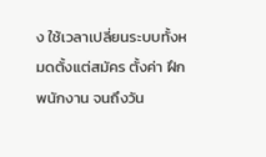ง ใช้เวลาเปลี่ยนระบบทั้งหมดตั้งแต่สมัคร ตั้งค่า ฝึกพนักงาน จนถึงวัน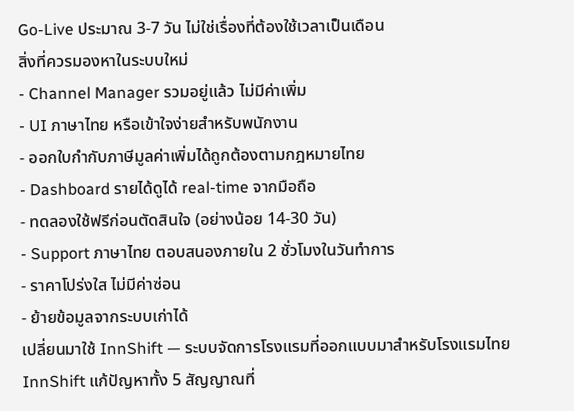Go-Live ประมาณ 3-7 วัน ไม่ใช่เรื่องที่ต้องใช้เวลาเป็นเดือน
สิ่งที่ควรมองหาในระบบใหม่
- Channel Manager รวมอยู่แล้ว ไม่มีค่าเพิ่ม
- UI ภาษาไทย หรือเข้าใจง่ายสำหรับพนักงาน
- ออกใบกำกับภาษีมูลค่าเพิ่มได้ถูกต้องตามกฎหมายไทย
- Dashboard รายได้ดูได้ real-time จากมือถือ
- ทดลองใช้ฟรีก่อนตัดสินใจ (อย่างน้อย 14-30 วัน)
- Support ภาษาไทย ตอบสนองภายใน 2 ชั่วโมงในวันทำการ
- ราคาโปร่งใส ไม่มีค่าซ่อน
- ย้ายข้อมูลจากระบบเก่าได้
เปลี่ยนมาใช้ InnShift — ระบบจัดการโรงแรมที่ออกแบบมาสำหรับโรงแรมไทย
InnShift แก้ปัญหาทั้ง 5 สัญญาณที่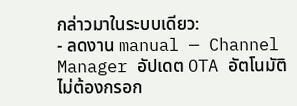กล่าวมาในระบบเดียว:
- ลดงาน manual — Channel Manager อัปเดต OTA อัตโนมัติ ไม่ต้องกรอก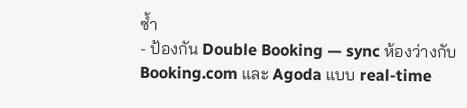ซ้ำ
- ป้องกัน Double Booking — sync ห้องว่างกับ Booking.com และ Agoda แบบ real-time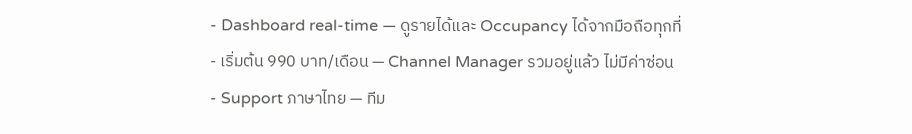- Dashboard real-time — ดูรายได้และ Occupancy ได้จากมือถือทุกที่
- เริ่มต้น 990 บาท/เดือน — Channel Manager รวมอยู่แล้ว ไม่มีค่าซ่อน
- Support ภาษาไทย — ทีม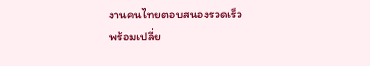งานคนไทยตอบสนองรวดเร็ว
พร้อมเปลี่ย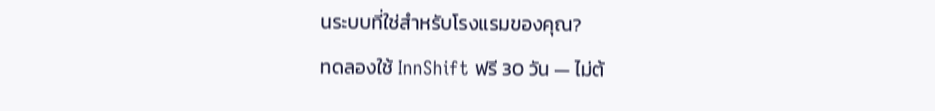นระบบที่ใช่สำหรับโรงแรมของคุณ?
ทดลองใช้ InnShift ฟรี 30 วัน — ไม่ต้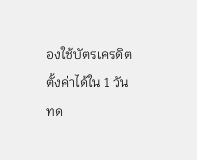องใช้บัตรเครดิต ตั้งค่าได้ใน 1 วัน
ทด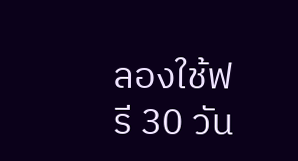ลองใช้ฟรี 30 วัน